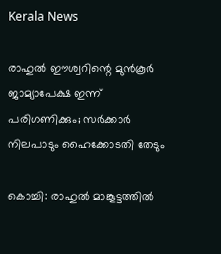Kerala News

രാഹുൽ ഈശ്വറിന്റെ മുൻകൂർ ജാമ്യാപേക്ഷ ഇന്ന് പരിഗണിക്കും; സർക്കാർ നിലപാടും ഹൈക്കോടതി തേടും

കൊച്ചി: രാഹുൽ മാങ്കൂട്ടത്തിൽ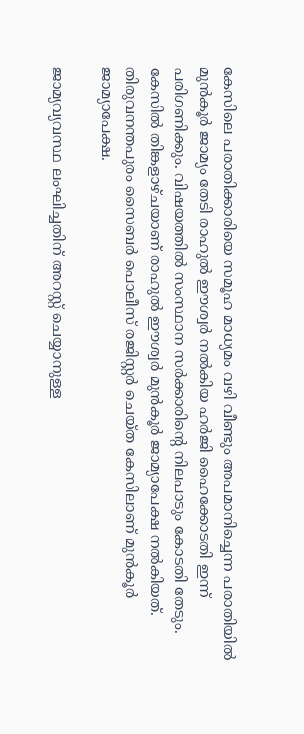കേസിലെ പരാതിക്കാരിയെ സമൂഹ മാധ്യമം വഴി വീണ്ടും അപമാനിച്ചെന്ന പരാതിയിൽ മുൻകൂർ ജാമ്യം തേടി രാഹുൽ ഈശ്വർ നൽകിയ ഹർജി ഹൈക്കോടതി ഇന്ന് പരിഗണിക്കും. വിഷയത്തിൽ സംസ്ഥാന സർക്കാരിന്റെ നിലപാടും കോടതി തേടും. കേസില്‍ തിങ്കളാഴ്ചയാണ് രാഹുൽ ഈശ്വർ മുന്‍കൂര്‍ ജാമ്യാപേക്ഷ നല്‍കിയത്. തിരുവനന്തപുരം സൈബര്‍ പൊലീസ് രജിസ്റ്റര്‍ ചെയ്ത കേസിലാണ് മുന്‍കൂര്‍ ജാമ്യാപേക്ഷ.

ജാമ്യവ്യവസ്ഥ ലംഘിച്ചതിന് അറസ്റ്റ് ചെയ്യാനുള്ള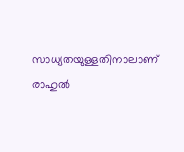സാധ്യതയുള്ളതിനാലാണ് രാഹുല്‍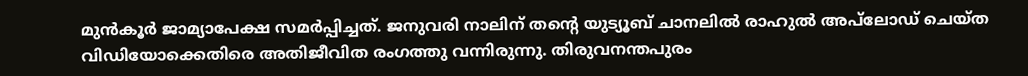മുന്‍കൂര്‍ ജാമ്യാപേക്ഷ സമര്‍പ്പിച്ചത്. ജനുവരി നാലിന് തന്റെ യുട്യൂബ് ചാനലില്‍ രാഹുല്‍ അപ്‍ലോഡ് ചെയ്ത വിഡിയോക്കെതിരെ അതിജീവിത രംഗത്തു വന്നിരുന്നു. തിരുവനന്തപുരം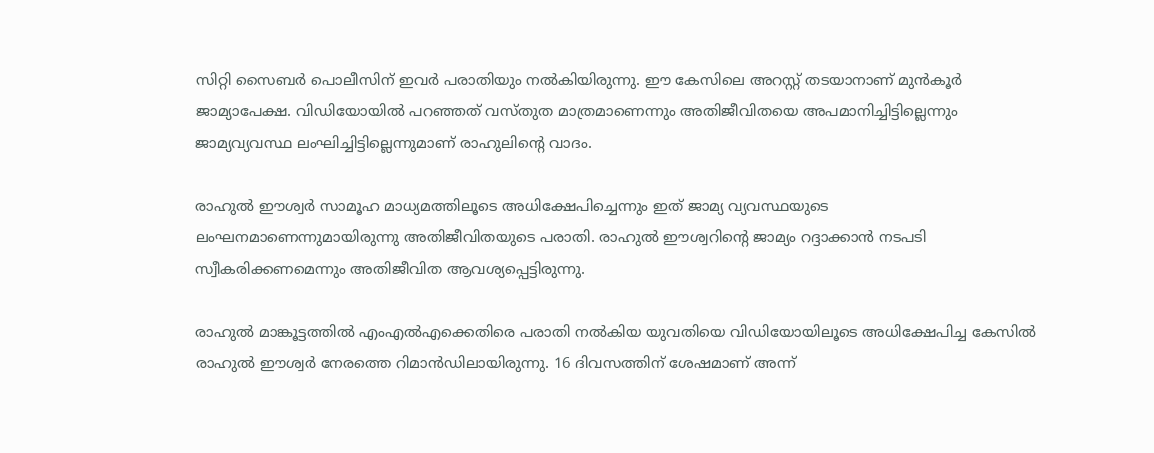സിറ്റി സൈബര്‍ പൊലീസിന് ഇവര്‍ പരാതിയും നല്‍കിയിരുന്നു. ഈ കേസിലെ അറസ്റ്റ് തടയാനാണ് മുന്‍കൂര്‍ ജാമ്യാപേക്ഷ. വിഡിയോയില്‍ പറഞ്ഞത് വസ്തുത മാത്രമാണെന്നും അതിജീവിതയെ അപമാനിച്ചിട്ടില്ലെന്നും ജാമ്യവ്യവസ്ഥ ലംഘിച്ചിട്ടില്ലെന്നുമാണ് രാഹുലിന്റെ വാദം.

രാഹുല്‍ ഈശ്വര്‍ സാമൂഹ മാധ്യമത്തിലൂടെ അധിക്ഷേപിച്ചെന്നും ഇത് ജാമ്യ വ്യവസ്ഥയുടെ ലംഘനമാണെന്നുമായിരുന്നു അതിജീവിതയുടെ പരാതി. രാഹുല്‍ ഈശ്വറിന്റെ ജാമ്യം റദ്ദാക്കാന്‍ നടപടി സ്വീകരിക്കണമെന്നും അതിജീവിത ആവശ്യപ്പെട്ടിരുന്നു.

രാഹുല്‍ മാങ്കൂട്ടത്തില്‍ എംഎല്‍എക്കെതിരെ പരാതി നല്‍കിയ യുവതിയെ വിഡിയോയിലൂടെ അധിക്ഷേപിച്ച കേസില്‍ രാഹുല്‍ ഈശ്വര്‍ നേരത്തെ റിമാന്‍ഡിലായിരുന്നു. 16 ദിവസത്തിന് ശേഷമാണ് അന്ന്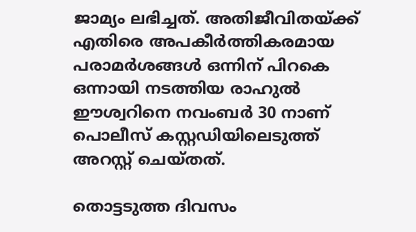ജാമ്യം ലഭിച്ചത്. അതിജീവിതയ്ക്ക് എതിരെ അപകീര്‍ത്തികരമായ പരാമര്‍ശങ്ങള്‍ ഒന്നിന് പിറകെ ഒന്നായി നടത്തിയ രാഹുല്‍ ഈശ്വറിനെ നവംബര്‍ 30 നാണ് പൊലീസ് കസ്റ്റഡിയിലെടുത്ത് അറസ്റ്റ് ചെയ്തത്.

തൊട്ടടുത്ത ദിവസം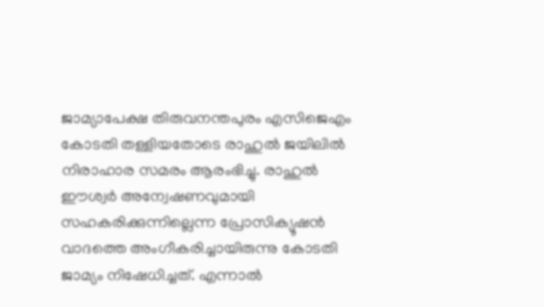ജാമ്യാപേക്ഷ തിരുവനന്തപുരം എസിജെഎം കോടതി തള്ളിയതോടെ രാഹുല്‍ ജയിലില്‍ നിരാഹാര സമരം ആരംഭിച്ചു. രാഹുല്‍ ഈശ്വര്‍ അന്വേഷണവുമായി സഹകരിക്കുന്നില്ലെന്ന പ്രോസിക്യൂഷന്‍ വാദത്തെ അംഗീകരിച്ചായിരുന്നു കോടതി ജാമ്യം നിഷേധിച്ചത്. എന്നാല്‍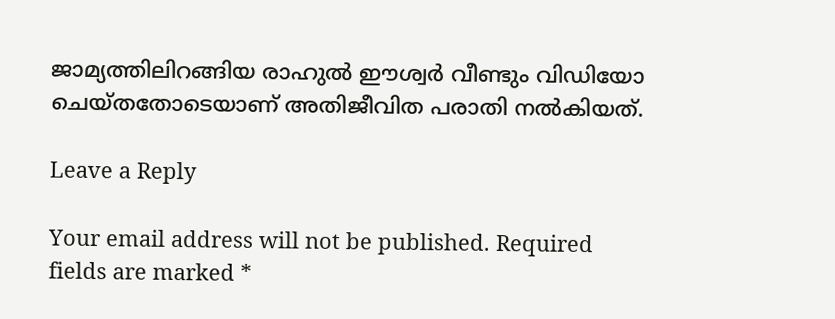ജാമ്യത്തിലിറങ്ങിയ രാഹുല്‍ ഈശ്വര്‍ വീണ്ടും വിഡിയോ ചെയ്തതോടെയാണ് അതിജീവിത പരാതി നല്‍കിയത്.

Leave a Reply

Your email address will not be published. Required fields are marked *